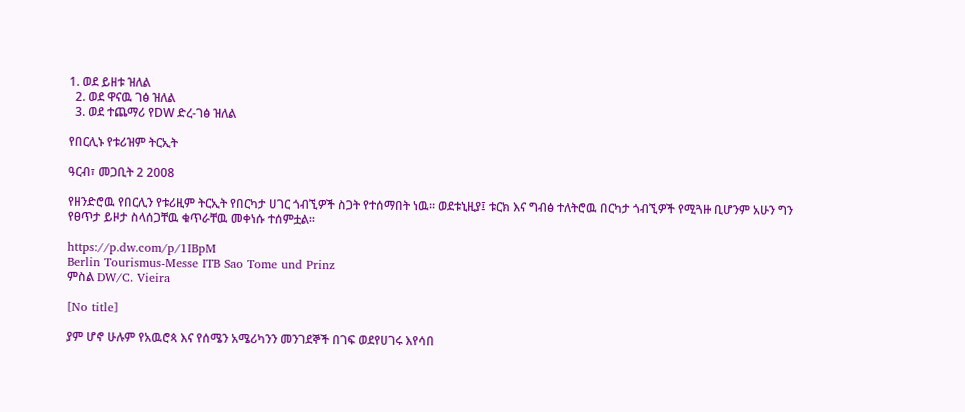1. ወደ ይዘቱ ዝለል
  2. ወደ ዋናዉ ገፅ ዝለል
  3. ወደ ተጨማሪ የDW ድረ-ገፅ ዝለል

የበርሊኑ የቱሪዝም ትርኢት

ዓርብ፣ መጋቢት 2 2008

የዘንድሮዉ የበርሊን የቱሪዚም ትርኢት የበርካታ ሀገር ጎብኚዎች ስጋት የተሰማበት ነዉ። ወደቱኒዚያ፤ ቱርክ እና ግብፅ ተለትሮዉ በርካታ ጎብኚዎች የሚጓዙ ቢሆንም አሁን ግን የፀጥታ ይዞታ ስላሰጋቸዉ ቁጥራቸዉ መቀነሱ ተሰምቷል።

https://p.dw.com/p/1IBpM
Berlin Tourismus-Messe ITB Sao Tome und Prinz
ምስል DW/C. Vieira

[No title]

ያም ሆኖ ሁሉም የአዉሮጳ እና የሰሜን አሜሪካንን መንገደኞች በገፍ ወደየሀገሩ እየሳበ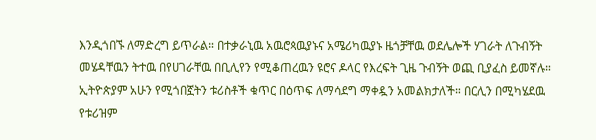እንዲጎበኙ ለማድረግ ይጥራል። በተቃራኒዉ አዉሮጳዉያኑና አሜሪካዉያኑ ዜጎቻቸዉ ወደሌሎች ሃገራት ለጉብኝት መሄዳቸዉን ትተዉ በየሀገራቸዉ በቢሊየን የሚቆጠረዉን ዩሮና ዶላር የእረፍት ጊዜ ጉብኝት ወጪ ቢያፈስ ይመኛሉ። ኢትዮጵያም አሁን የሚጎበኟትን ቱሪስቶች ቁጥር በዕጥፍ ለማሳደግ ማቀዷን አመልክታለች። በርሊን በሚካሄደዉ የቱሪዝም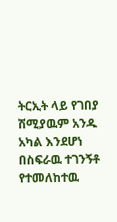ትርኢት ላይ የገበያ ሽሚያዉም አንዱ አካል እንደሆነ በስፍራዉ ተገንኝቶ የተመለከተዉ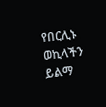የበርሊኑ ወኪላችን ይልማ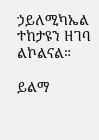ኃይለሚካኤል ተከታዩን ዘገባ ልኮልናል።

ይልማ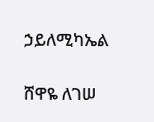ኃይለሚካኤል

ሸዋዬ ለገሠ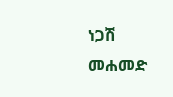ነጋሽ መሐመድ